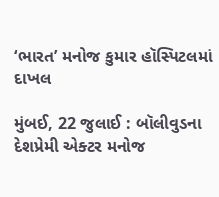‘ભારત’ મનોજ કુમાર હૉસ્પિટલમાં દાખલ

મુંબઈ, 22 જુલાઈ : બૉલીવુડના દેશપ્રેમી એક્ટર મનોજ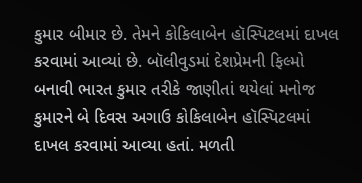કુમાર બીમાર છે. તેમને કોકિલાબેન હૉસ્પિટલમાં દાખલ કરવામાં આવ્યાં છે. બૉલીવુડમાં દેશપ્રેમની ફિલ્મો બનાવી ભારત કુમાર તરીકે જાણીતાં થયેલાં મનોજ કુમારને બે દિવસ અગાઉ કોકિલાબેન હૉસ્પિટલમાં દાખલ કરવામાં આવ્યા હતાં. મળતી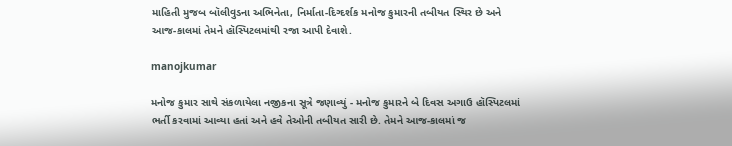માહિતી મુજબ બૉલીવુડના અભિનેતા, નિર્માતા-દિગ્દર્શક મનોજ કુમારની તબીયત સ્થિર છે અને આજ-કાલમાં તેમને હૉસ્પિટલમાંથી રજા આપી દેવાશે.

manojkumar

મનોજ કુમાર સાથે સંકળાયેલા નજીકના સૂત્રે જણાવ્યું - મનોજ કુમારને બે દિવસ અગાઉ હૉસ્પિટલમાં ભર્તી કરવામાં આવ્યા હતાં અને હવે તેઓની તબીયત સારી છે. તેમને આજ-કાલમાં જ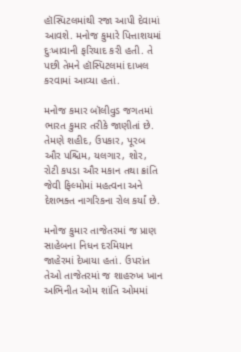હૉસ્પિટલમાંથી રજા આપી દેવામાં આવશે. મનોજ કુમારે પિત્તાશયમાં દુઃખાવાની ફરિયાદ કરી હતી. તે પછી તેમને હૉસ્પિટલમાં દાખલ કરવામાં આવ્યા હતાં.

મનોજ કમાર બૉલીવુડ જગતમાં ભારત કુમાર તરીકે જાણીતાં છે. તેમણે શહીદ, ઉપકાર, પૂરબ ઔર પશ્ચિમ, યલગાર, શોર, રોટી કપડા ઔર મકાન તથા ક્રાંતિ જેવી ફિલ્મોમાં મહત્વના અને દેશભક્ત નાગરિકના રોલ કર્યાં છે.

મનોજ કુમાર તાજેતરમાં જ પ્રાણ સાહેબના નિધન દરમિયાન જાહેરમાં દેખાયા હતાં. ઉપરાંત તેઓ તાજેતરમાં જ શાહરુખ ખાન અભિનીત ઓમ શાંતિ ઓમમાં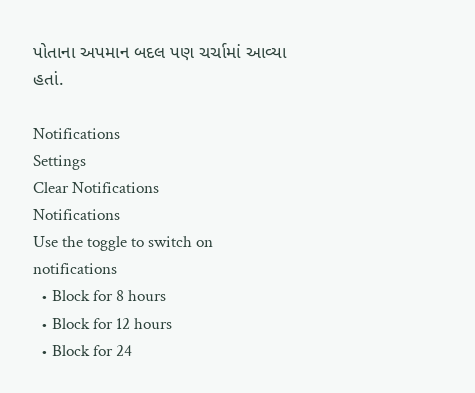પોતાના અપમાન બદલ પણ ચર્ચામાં આવ્યા હતાં.

Notifications
Settings
Clear Notifications
Notifications
Use the toggle to switch on notifications
  • Block for 8 hours
  • Block for 12 hours
  • Block for 24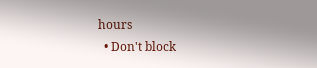hours
  • Don't block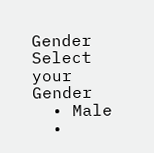Gender
Select your Gender
  • Male
  •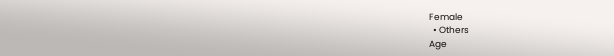Female
  • Others
Age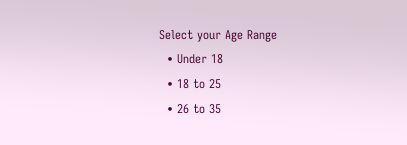Select your Age Range
  • Under 18
  • 18 to 25
  • 26 to 35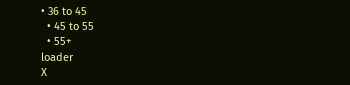• 36 to 45
  • 45 to 55
  • 55+
loader
X